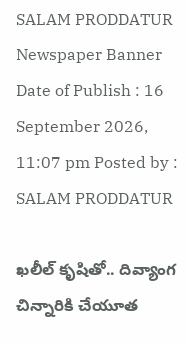SALAM PRODDATUR
Newspaper Banner
Date of Publish : 16 September 2026, 11:07 pm Posted by : SALAM PRODDATUR

ఖలీల్ కృషితో.. దివ్యాంగ చిన్నారికి చేయూత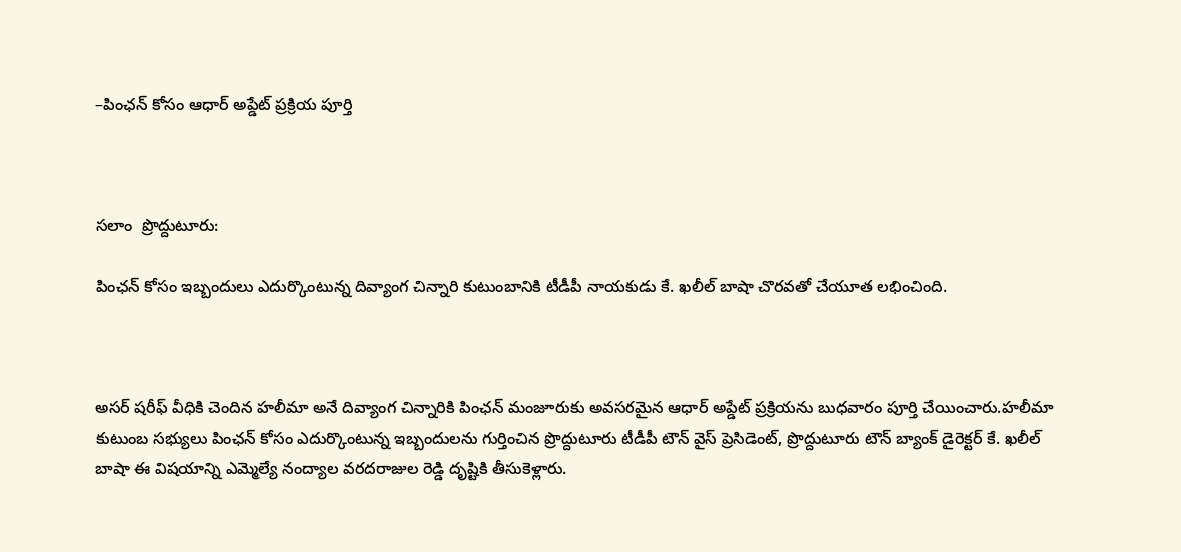–పింఛన్ కోసం ఆధార్ అప్డేట్ ప్రక్రియ పూర్తి



సలాం  ప్రొద్దుటూరు:

పింఛన్ కోసం ఇబ్బందులు ఎదుర్కొంటున్న దివ్యాంగ చిన్నారి కుటుంబానికి టీడీపీ నాయకుడు కే. ఖలీల్ బాషా చొరవతో చేయూత లభించింది.



అసర్ షరీఫ్ వీధికి చెందిన హలీమా అనే దివ్యాంగ చిన్నారికి పింఛన్ మంజూరుకు అవసరమైన ఆధార్ అప్డేట్ ప్రక్రియను బుధవారం పూర్తి చేయించారు.హలీమా కుటుంబ సభ్యులు పింఛన్ కోసం ఎదుర్కొంటున్న ఇబ్బందులను గుర్తించిన ప్రొద్దుటూరు టీడీపీ టౌన్ వైస్ ప్రెసిడెంట్, ప్రొద్దుటూరు టౌన్ బ్యాంక్ డైరెక్టర్ కే. ఖలీల్ బాషా ఈ విషయాన్ని ఎమ్మెల్యే నంద్యాల వరదరాజుల రెడ్డి దృష్టికి తీసుకెళ్లారు.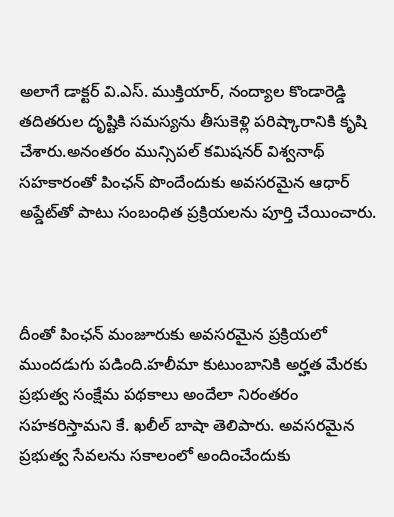అలాగే డాక్టర్ వి.ఎస్. ముక్తియార్, నంద్యాల కొండారెడ్డి తదితరుల దృష్టికి సమస్యను తీసుకెళ్లి పరిష్కారానికి కృషి చేశారు.అనంతరం మున్సిపల్ కమిషనర్ విశ్వనాథ్ సహకారంతో పింఛన్ పొందేందుకు అవసరమైన ఆధార్ అప్డేట్‌తో పాటు సంబంధిత ప్రక్రియలను పూర్తి చేయించారు.



దీంతో పింఛన్ మంజూరుకు అవసరమైన ప్రక్రియలో ముందడుగు పడింది.హలీమా కుటుంబానికి అర్హత మేరకు ప్రభుత్వ సంక్షేమ పథకాలు అందేలా నిరంతరం సహకరిస్తామని కే. ఖలీల్ బాషా తెలిపారు. అవసరమైన ప్రభుత్వ సేవలను సకాలంలో అందించేందుకు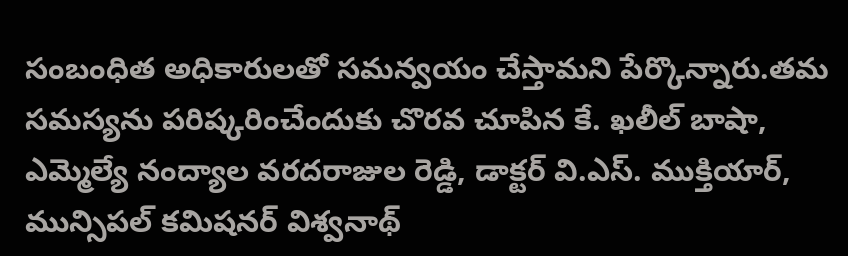సంబంధిత అధికారులతో సమన్వయం చేస్తామని పేర్కొన్నారు.తమ సమస్యను పరిష్కరించేందుకు చొరవ చూపిన కే. ఖలీల్ బాషా, ఎమ్మెల్యే నంద్యాల వరదరాజుల రెడ్డి, డాక్టర్ వి.ఎస్. ముక్తియార్, మున్సిపల్ కమిషనర్ విశ్వనాథ్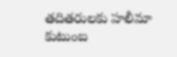తదితరులకు హలీమా కుటుంబ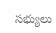సభ్యులు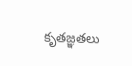కృతజ్ఞతలు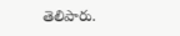తెలిపారు.